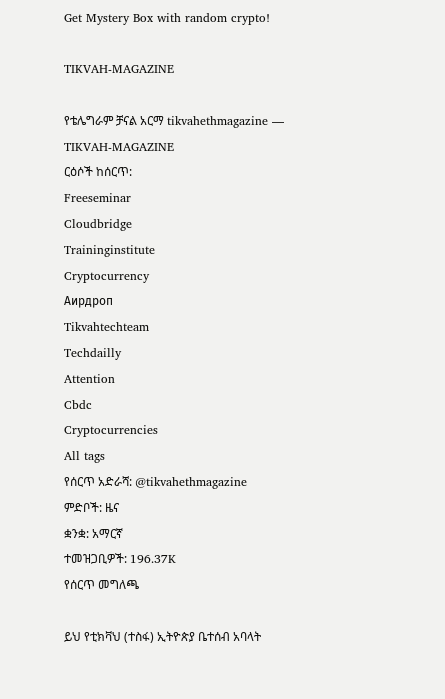Get Mystery Box with random crypto!

TIKVAH-MAGAZINE

የቴሌግራም ቻናል አርማ tikvahethmagazine — TIKVAH-MAGAZINE
ርዕሶች ከሰርጥ:
Freeseminar
Cloudbridge
Traininginstitute
Cryptocurrency
Аирдроп
Tikvahtechteam
Techdailly
Attention
Cbdc
Cryptocurrencies
All tags
የሰርጥ አድራሻ: @tikvahethmagazine
ምድቦች: ዜና
ቋንቋ: አማርኛ
ተመዝጋቢዎች: 196.37K
የሰርጥ መግለጫ

ይህ የቲክቫህ (ተስፋ) ኢትዮጵያ ቤተሰብ አባላት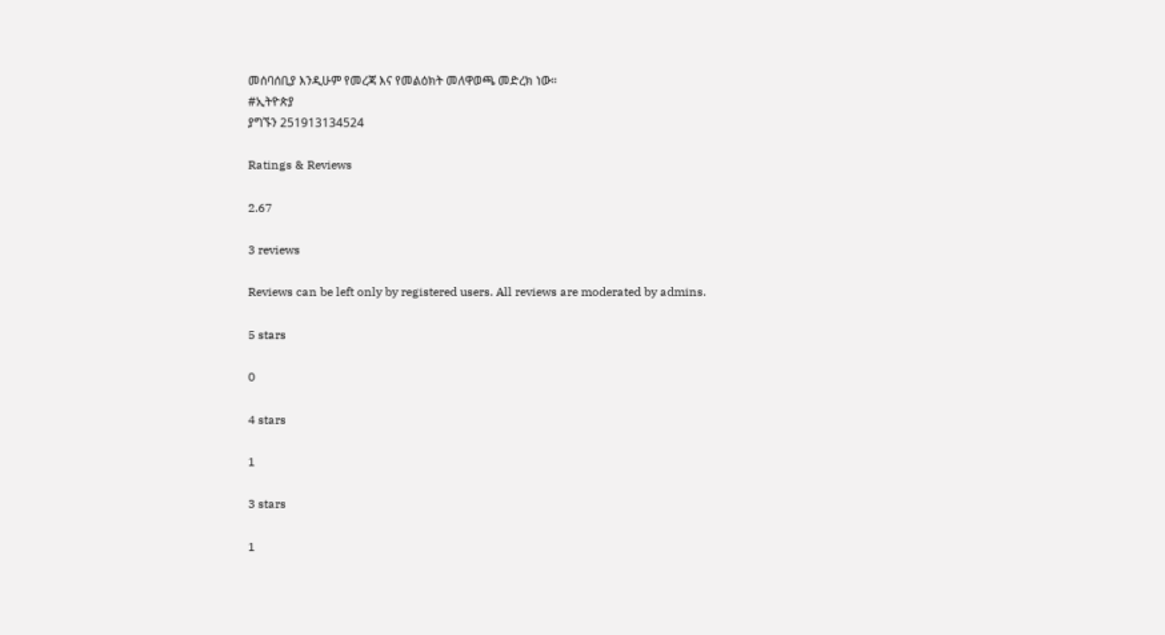መሰባሰቢያ እንዲሁም የመረጃ እና የመልዕክት መለዋወጫ መድረክ ነው።
#ኢትዮጵያ
ያግኙን 251913134524

Ratings & Reviews

2.67

3 reviews

Reviews can be left only by registered users. All reviews are moderated by admins.

5 stars

0

4 stars

1

3 stars

1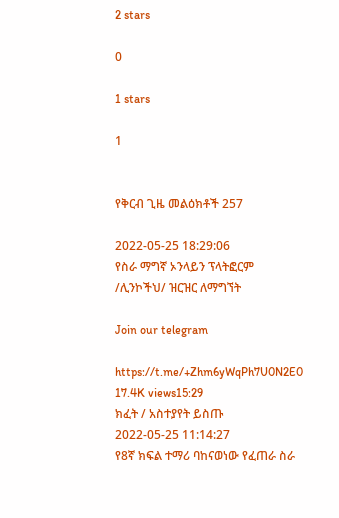2 stars

0

1 stars

1


የቅርብ ጊዜ መልዕክቶች 257

2022-05-25 18:29:06
የስራ ማግኛ ኦንላይን ፕላትፎርም /ሊንኮችህ/ ዝርዝር ለማግኘት

Join our telegram

https://t.me/+Zhm6yWqPh7U0N2E0
17.4K views15:29
ክፈት / አስተያየት ይስጡ
2022-05-25 11:14:27
የ8ኛ ክፍል ተማሪ ባከናወነው የፈጠራ ስራ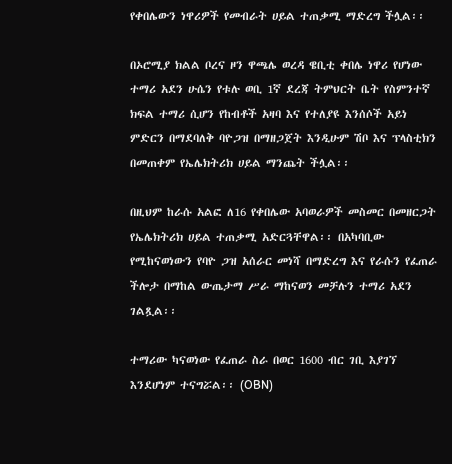የቀበሌውን ነዋሪዎች የመብራት ሀይል ተጠቃሚ ማድረግ ችሏል፡፡

በኦሮሚያ ክልል ቦረና ዞን ዋጫሌ ወረዳ ዌቢቲ ቀበሌ ነዋሪ የሆነው ተማሪ አደን ሁሴን የቱሉ ወቢ 1ኛ ደረጃ ትምህርት ቤት የስምንተኛ ክፍል ተማሪ ሲሆን የከብቶች አዛባ እና የተለያዩ እንሰሶች አይነ ምድርን በማደባለቅ ባዮጋዝ በማዘጋጀት እንዲሁም ሽቦ እና ፕላስቲክን በመጠቀም የኤሌክትሪክ ሀይል ማንጨት ችሏል፡፡

በዚህም ከራሱ አልፎ ለ16 የቀበሌው አባወራዎች መስመር በመዘርጋት የኤሌክትሪክ ሀይል ተጠቃሚ አድርጓቸዋል፡፡ በአካባቢው የሚከናወነውን የባዮ ጋዝ አሰራር መነሻ በማድረግ እና የራሱን የፈጠራ ችሎታ በማከል ውጤታማ ሥራ ማከናወን መቻሉን ተማሪ አደን ገልጿል፡፡

ተማሪው ካናወነው የፈጠራ ስራ በወር 1600 ብር ገቢ እያገኘ እንደሆነም ተናግሯል፡፡ (OBN)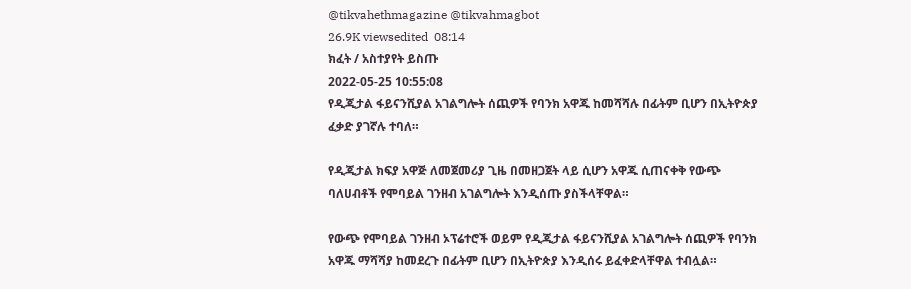@tikvahethmagazine @tikvahmagbot
26.9K viewsedited  08:14
ክፈት / አስተያየት ይስጡ
2022-05-25 10:55:08
የዲጂታል ፋይናንሺያል አገልግሎት ሰጪዎች የባንክ አዋጁ ከመሻሻሉ በፊትም ቢሆን በኢትዮጵያ ፈቃድ ያገኛሉ ተባለ።

የዲጂታል ክፍያ አዋጅ ለመጀመሪያ ጊዜ በመዘጋጀት ላይ ሲሆን አዋጁ ሲጠናቀቅ የውጭ ባለሀብቶች የሞባይል ገንዘብ አገልግሎት እንዲሰጡ ያስችላቸዋል።

የውጭ የሞባይል ገንዘብ ኦፕሬተሮች ወይም የዲጂታል ፋይናንሺያል አገልግሎት ሰጪዎች የባንክ አዋጁ ማሻሻያ ከመደረጉ በፊትም ቢሆን በኢትዮጵያ እንዲሰሩ ይፈቀድላቸዋል ተብሏል።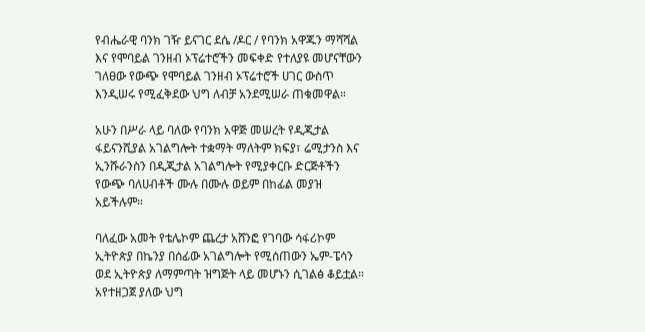የብሔራዊ ባንክ ገዥ ይናገር ደሴ /ዶር / የባንክ አዋጁን ማሻሻል እና የሞባይል ገንዘብ ኦፕሬተሮችን መፍቀድ የተለያዩ መሆናቸውን ገለፀው የውጭ የሞባይል ገንዘብ ኦፕሬተሮች ሀገር ውስጥ እንዲሠሩ የሚፈቅደው ህግ ለብቻ አንደሚሠራ ጠቁመዋል።

አሁን በሥራ ላይ ባለው የባንክ አዋጅ መሠረት የዲጂታል ፋይናንሺያል አገልግሎት ተቋማት ማለትም ክፍያ፣ ሬሚታንስ እና ኢንሹራንስን በዲጂታል አገልግሎት የሚያቀርቡ ድርጅቶችን የውጭ ባለሀብቶች ሙሉ በሙሉ ወይም በከፊል መያዝ አይችሉም።

ባለፈው አመት የቴሌኮም ጨረታ አሸንፎ የገባው ሳፋሪኮም ኢትዮጵያ በኬንያ በሰፊው አገልግሎት የሚሰጠውን ኤም-ፔሳን ወደ ኢትዮጵያ ለማምጣት ዝግጅት ላይ መሆኑን ሲገልፅ ቆይቷል። አየተዘጋጀ ያለው ህግ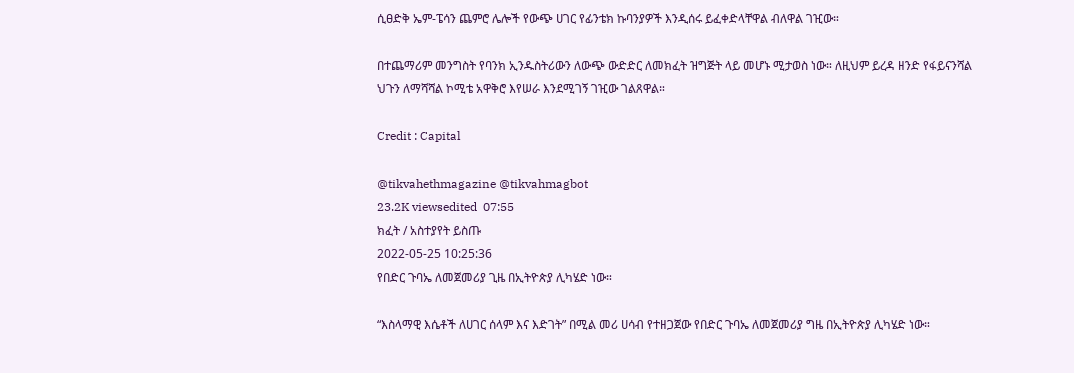ሲፀድቅ ኤም-ፔሳን ጨምሮ ሌሎች የውጭ ሀገር የፊንቴክ ኩባንያዎች እንዲሰሩ ይፈቀድላቸዋል ብለዋል ገዢው።

በተጨማሪም መንግስት የባንክ ኢንዱስትሪውን ለውጭ ውድድር ለመክፈት ዝግጅት ላይ መሆኑ ሚታወስ ነው። ለዚህም ይረዳ ዘንድ የፋይናንሻል ህጉን ለማሻሻል ኮሚቴ አዋቅሮ እየሠራ እንደሚገኝ ገዢው ገልጸዋል።

Credit : Capital

@tikvahethmagazine @tikvahmagbot
23.2K viewsedited  07:55
ክፈት / አስተያየት ይስጡ
2022-05-25 10:25:36
የበድር ጉባኤ ለመጀመሪያ ጊዜ በኢትዮጵያ ሊካሄድ ነው።

“እስላማዊ እሴቶች ለሀገር ሰላም እና እድገት” በሚል መሪ ሀሳብ የተዘጋጀው የበድር ጉባኤ ለመጀመሪያ ግዜ በኢትዮጵያ ሊካሄድ ነው።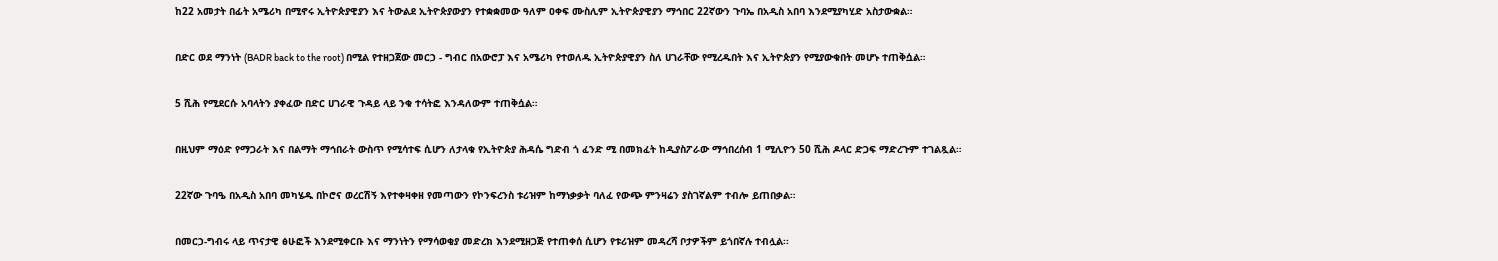ከ22 አመታት በፊት አሜሪካ በሚኖሩ ኢትዮጵያዊያን እና ትውልደ ኢትዮጵያውያን የተቋቋመው ዓለም ዐቀፍ ሙስሊም ኢትዮጵያዊያን ማኅበር 22ኛውን ጉባኤ በአዲስ አበባ እንደሚያካሂድ አስታውቋል።

በድር ወደ ማንነት (BADR back to the root) በሚል የተዘጋጀው መርኃ - ግብር በአውሮፓ እና አሜሪካ የተወለዱ ኢትዮጵያዊያን ስለ ሀገራቸው የሚረዱበት እና ኢትዮጵያን የሚያውቁበት መሆኑ ተጠቅሷል።

5 ሺሕ የሚደርሱ አባላትን ያቀፈው በድር ሀገራዊ ጉዳይ ላይ ንቁ ተሳትፎ እንዳለውም ተጠቅሷል።

በዚህም ማዕድ የማጋራት እና በልማት ማኅበራት ውስጥ የሚሳተፍ ሲሆን ለታላቁ የኢትዮጵያ ሕዳሴ ግድብ ጎ ፈንድ ሚ በመክፈት ከዲያስፖራው ማኅበረሰብ 1 ሚሊዮን 50 ሺሕ ዶላር ድጋፍ ማድረጉም ተገልጿል።

22ኛው ጉባዔ በአዲስ አበባ መካሄዱ በኮሮና ወረርሽኝ እየተቀዛቀዘ የመጣውን የኮንፍረንስ ቱሪዝም ከማነቃቃት ባለፈ የውጭ ምንዛሬን ያስገኛልም ተብሎ ይጠበቃል።

በመርኃ-ግብሩ ላይ ጥናታዊ ፅሁፎች እንደሚቀርቡ እና ማንነትን የማሳወቂያ መድረክ እንደሚዘጋጅ የተጠቀሰ ሲሆን የቱሪዝም መዳረሻ ቦታዎችም ይጎበኛሉ ተብሏል፡፡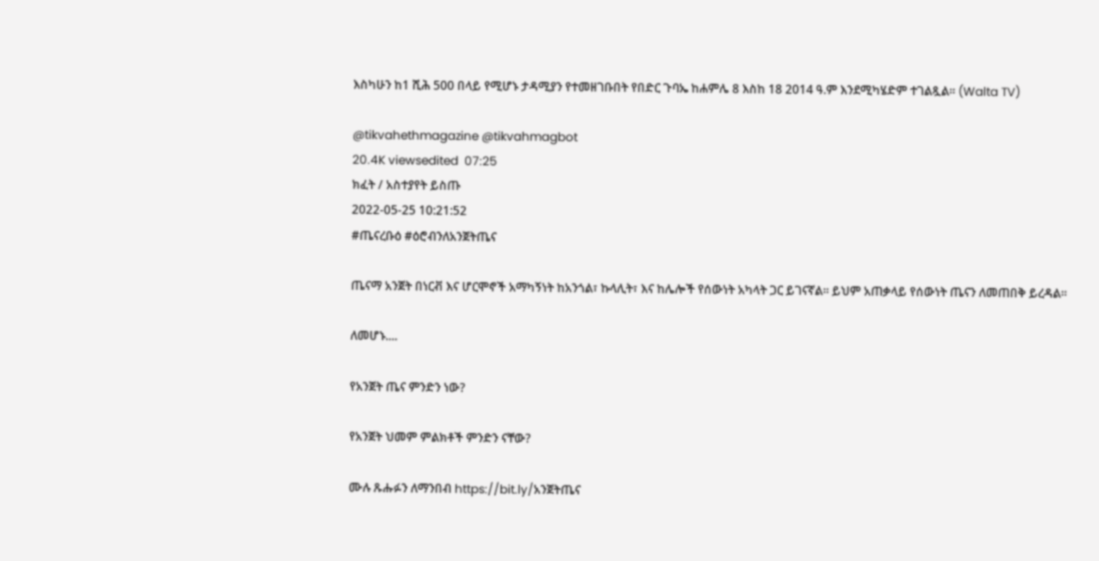እስካሁን ከ1 ሺሕ 500 በላይ የሚሆኑ ታዳሚያን የተመዘገቡበት የበድር ጉባኤ ከሐምሌ 8 እስከ 18 2014 ዓ.ም እንደሚካሄድም ተገልጿል። (Walta TV)

@tikvahethmagazine @tikvahmagbot
20.4K viewsedited  07:25
ክፈት / አስተያየት ይስጡ
2022-05-25 10:21:52
#ጤናረቡዕ #ዕሮብንለአንጀትጤና

ጤናማ አንጀት በነርቭ እና ሆርሞኖች አማካኝነት ከአንጎል፣ ኩላሊት፣ እና ከሌሎች የሰውነት አካላት ጋር ይገናኛል። ይህም አጠቃላይ የሰውነት ጤናን ለመጠበቅ ይረዳል።

ለመሆኑ....

የአንጀት ጤና ምንድን ነው?

የአንጀት ህመም ምልክቶች ምንድን ናቸው?

ሙሉ ጹሑፉን ለማንበብ https://bit.ly/አንጀትጤና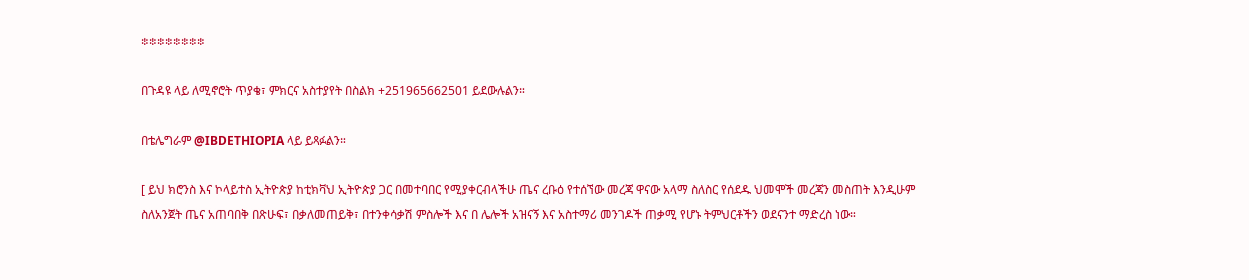፨፨፨፨፨፨፨፨

በጉዳዩ ላይ ለሚኖሮት ጥያቄ፣ ምክርና አስተያየት በስልክ +251965662501 ይደውሉልን።

በቴሌግራም @IBDETHIOPIA ላይ ይጻፉልን።

[ ይህ ክሮንስ እና ኮላይተስ ኢትዮጵያ ከቲክቫህ ኢትዮጵያ ጋር በመተባበር የሚያቀርብላችሁ ጤና ረቡዕ የተሰኘው መረጃ ዋናው አላማ ስለስር የሰደዱ ህመሞች መረጃን መስጠት እንዲሁም ስለአንጀት ጤና አጠባበቅ በጽሁፍ፣ በቃለመጠይቅ፣ በተንቀሳቃሽ ምስሎች እና በ ሌሎች አዝናኝ እና አስተማሪ መንገዶች ጠቃሚ የሆኑ ትምህርቶችን ወደናንተ ማድረስ ነው።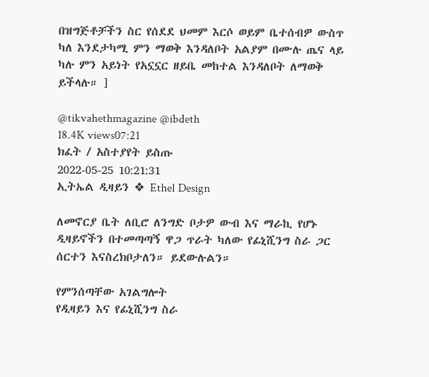በዝግጅቶቻችን ስር የሰደደ ህመም እርሶ ወይም ቤተሰብዎ ውስጥ ካለ እንደታካሚ ምን ማወቅ እንዳለቦት አልያም በሙሉ ጤና ላይ ካሉ ምን አይነት የአኗኗር ዘይቤ መከተል እንዳለቦት ለማወቅ ይችላሉ። ]

@tikvahethmagazine @ibdeth
18.4K views07:21
ክፈት / አስተያየት ይስጡ
2022-05-25 10:21:31
ኢትኤል ዲዛይን ❖ Ethel Design

ለመኖርያ ቤት ለቢሮ ለንግድ ቦታዎ ውብ እና ማራኪ የሆኑ ዲዛይኖችን በተመጣጣኝ ዋጋ ጥራት ካለው የፊኒሺንግ ስራ ጋር ሰርተን እናስረክቦታለን። ይደውሉልን።

የምንሰጣቸው አገልግሎት
የዲዛይን እና የፊኒሺንግ ስራ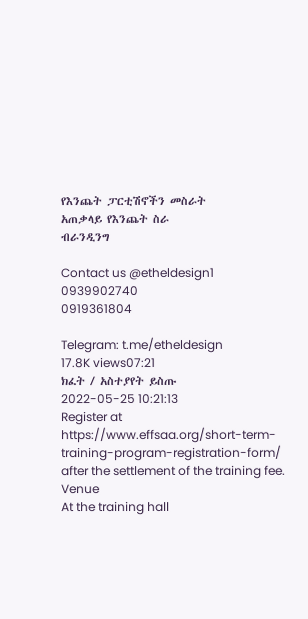የእንጨት ፓርቲሽኖችን መስራት
አጠቃላይ የእንጨት ስራ
ብራንዲንግ

Contact us @etheldesign1
0939902740
0919361804

Telegram: t.me/etheldesign
17.8K views07:21
ክፈት / አስተያየት ይስጡ
2022-05-25 10:21:13
Register at https://www.effsaa.org/short-term-training-program-registration-form/ after the settlement of the training fee.
Venue
At the training hall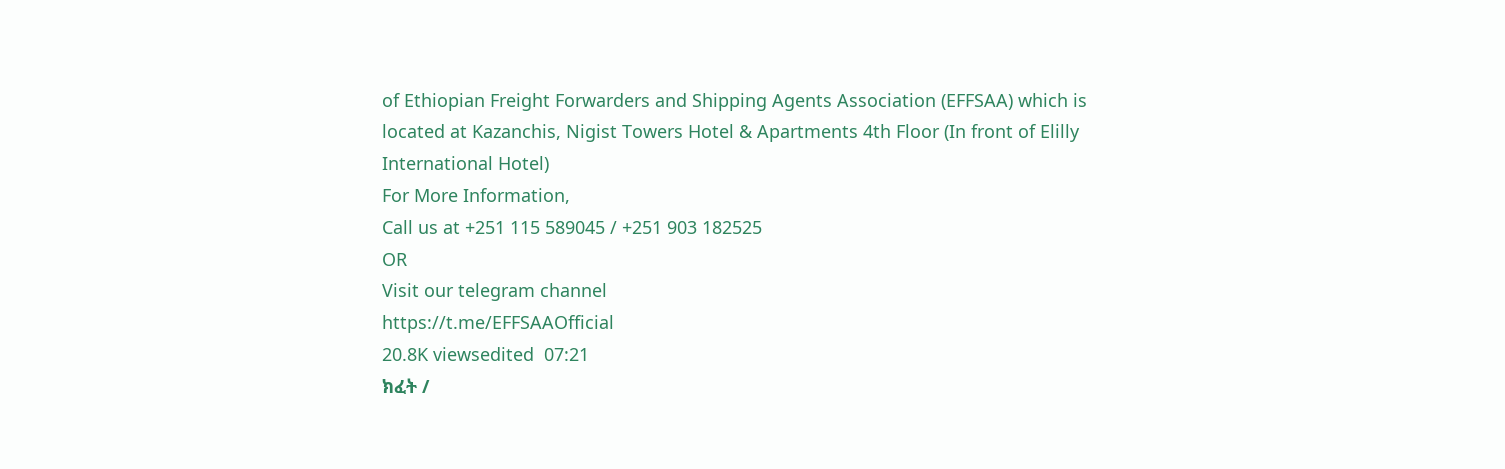of Ethiopian Freight Forwarders and Shipping Agents Association (EFFSAA) which is located at Kazanchis, Nigist Towers Hotel & Apartments 4th Floor (In front of Elilly International Hotel)
For More Information,
Call us at +251 115 589045 / +251 903 182525
OR
Visit our telegram channel
https://t.me/EFFSAAOfficial
20.8K viewsedited  07:21
ክፈት /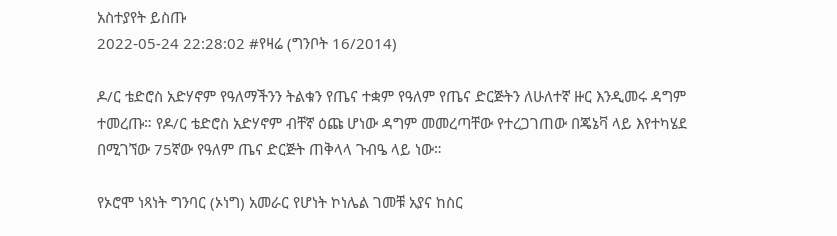አስተያየት ይስጡ
2022-05-24 22:28:02 #የዛሬ (ግንቦት 16/2014)

ዶ/ር ቴድሮስ አድሃኖም የዓለማችንን ትልቁን የጤና ተቋም የዓለም የጤና ድርጅትን ለሁለተኛ ዙር እንዲመሩ ዳግም ተመረጡ። የዶ/ር ቴድሮስ አድሃኖም ብቸኛ ዕጩ ሆነው ዳግም መመረጣቸው የተረጋገጠው በጄኔቫ ላይ እየተካሄደ በሚገኘው 75ኛው የዓለም ጤና ድርጅት ጠቅላላ ጉብዔ ላይ ነው።

የኦሮሞ ነጻነት ግንባር (ኦነግ) አመራር የሆነት ኮነሌል ገመቹ አያና ከስር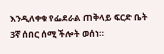እንዲለቀቁ የፌደራል ጠቅላይ ፍርድ ቤት 3ኛ ሰበር ሰሚ ችሎት ወሰነ።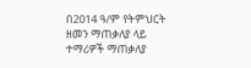በ2014 ዓ/ም የትምህርት ዘመን ማጠቃለያ ላይ ተማሪዎች ማጠቃለያ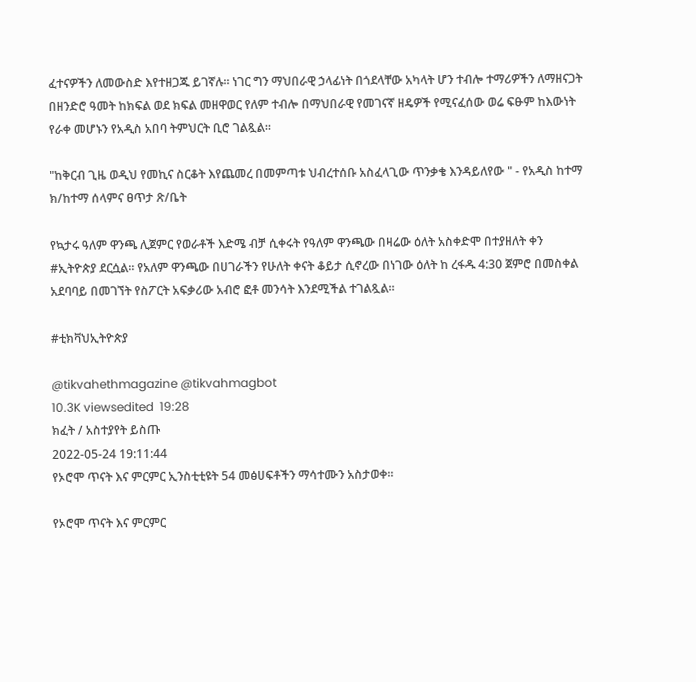ፈተናዎችን ለመውስድ እየተዘጋጁ ይገኛሉ። ነገር ግን ማህበራዊ ኃላፊነት በጎደላቸው አካላት ሆን ተብሎ ተማሪዎችን ለማዘናጋት በዘንድሮ ዓመት ከክፍል ወደ ክፍል መዘዋወር የለም ተብሎ በማህበራዊ የመገናኛ ዘዴዎች የሚናፈሰው ወሬ ፍፁም ከእውነት የራቀ መሆኑን የአዲስ አበባ ትምህርት ቢሮ ገልጿል።

"ከቅርብ ጊዜ ወዲህ የመኪና ስርቆት እየጨመረ በመምጣቱ ህብረተሰቡ አስፈላጊው ጥንቃቄ እንዳይለየው " - የአዲስ ከተማ ክ/ከተማ ሰላምና ፀጥታ ጽ/ቤት

የኳታሩ ዓለም ዋንጫ ሊጀምር የወራቶች እድሜ ብቻ ሲቀሩት የዓለም ዋንጫው በዛሬው ዕለት አስቀድሞ በተያዘለት ቀን #ኢትዮጵያ ደርሷል። የአለም ዋንጫው በሀገራችን የሁለት ቀናት ቆይታ ሲኖረው በነገው ዕለት ከ ረፋዱ 4:30 ጀምሮ በመስቀል አደባባይ በመገኘት የስፖርት አፍቃሪው አብሮ ፎቶ መንሳት እንደሚችል ተገልጿል።

#ቲክቫህኢትዮጵያ

@tikvahethmagazine @tikvahmagbot
10.3K viewsedited  19:28
ክፈት / አስተያየት ይስጡ
2022-05-24 19:11:44
የኦሮሞ ጥናት እና ምርምር ኢንስቲቲዩት 54 መፅሀፍቶችን ማሳተሙን አስታወቀ፡፡

የኦሮሞ ጥናት እና ምርምር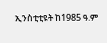ኢንስቲቲዩት ከ1985 ዓ.ም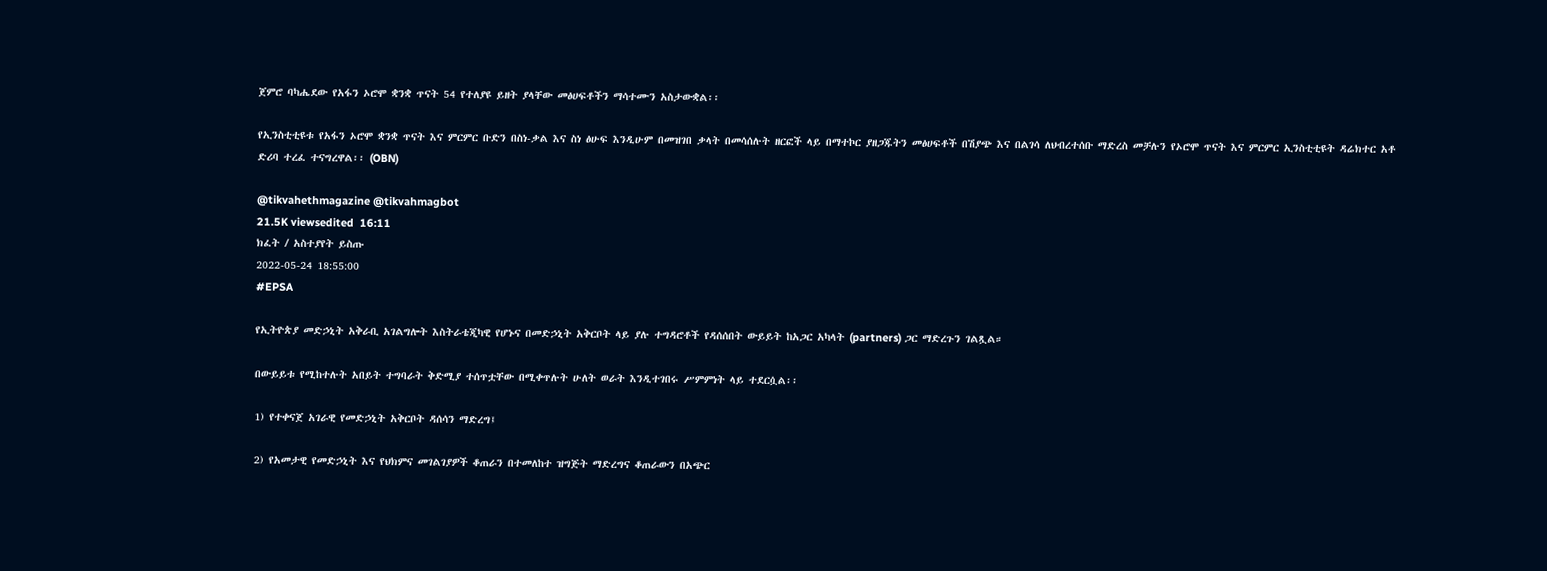ጀምሮ ባካሔደው የአፋን ኦሮሞ ቋንቋ ጥናት 54 የተለያዩ ይዘት ያላቸው መፅሀፍቶችን ማሳተሙን አስታውቋል፡፡

የኢንስቲቲዩቱ የአፋን ኦሮሞ ቋንቋ ጥናት እና ምርምር ቡድን በስነ-ቃል እና ስነ ፅሁፍ እንዲሁም በመዝገበ ቃላት በመሳሰሉት ዘርፎች ላይ በማተኮር ያዘጋጁትን መፅሀፍቶች በሽያጭ እና በልገሳ ለህብረተሰቡ ማድረስ መቻሉን የኦሮሞ ጥናት እና ምርምር ኢንስቲቲዩት ዳሬክተር አቶ ድሪባ ተረፈ ተናግረዋል፡፡ (OBN)

@tikvahethmagazine @tikvahmagbot
21.5K viewsedited  16:11
ክፈት / አስተያየት ይስጡ
2022-05-24 18:55:00
#EPSA

የኢትዮጵያ መድኃኒት አቅራቢ አገልግሎት እስትራቴጂካዊ የሆኑና በመድኃኒት አቅርቦት ላይ ያሉ ተግዳሮቶች የዳሰሰበት ውይይት ከአጋር አካላት (partners) ጋር ማድረጉን ገልጿል።

በውይይቱ የሚከተሉት አበይት ተግባራት ቅድሚያ ተሰጥቷቸው በሚቀጥሉት ሁለት ወራት እንዲተገበሩ ሥምምነት ላይ ተደርሷል፡፡

1) የተቀናጀ አገራዊ የመድኃኒት አቅርቦት ዳሰሳን ማድረግ፤

2) የአመታዊ የመድኃኒት እና የህክምና መገልገያዎች ቆጠራን በተመለከተ ዝግጅት ማድረግና ቆጠራውን በአጭር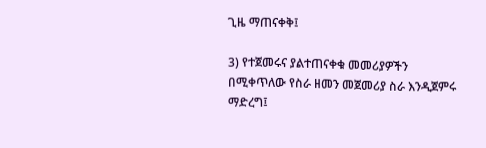ጊዜ ማጠናቀቅ፤

3) የተጀመሩና ያልተጠናቀቁ መመሪያዎችን በሚቀጥለው የስራ ዘመን መጀመሪያ ስራ እንዲጀምሩ ማድረግ፤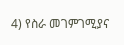4) የስራ መገምገሚያና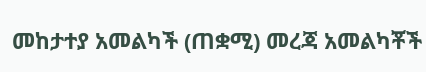መከታተያ አመልካች (ጠቋሚ) መረጃ አመልካቾች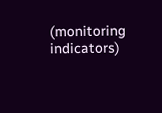(monitoring indicators)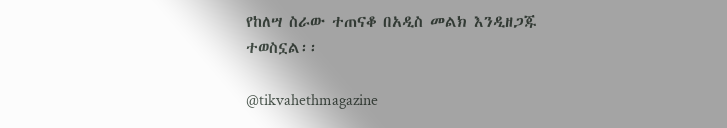የከለሣ ስራው ተጠናቆ በአዲስ መልክ እንዲዘጋጁ ተወስኗል፡፡

@tikvahethmagazine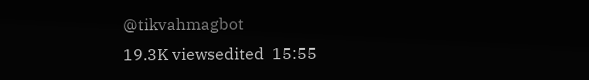@tikvahmagbot
19.3K viewsedited  15:55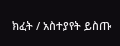ክፈት / አስተያየት ይስጡ